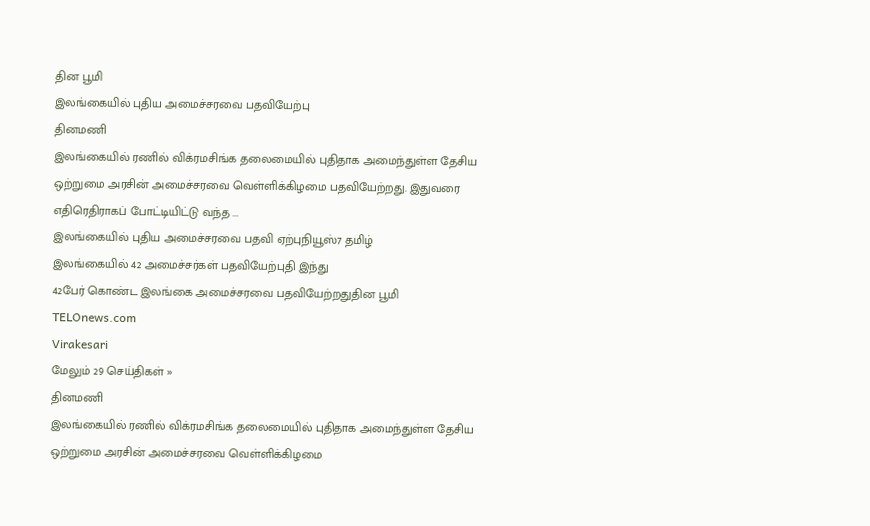தின பூமி
இலங்கையில் புதிய அமைச்சரவை பதவியேற்பு
தினமணி
இலங்கையில் ரணில் விக்ரமசிங்க தலைமையில் புதிதாக அமைந்துள்ள தேசிய ஒற்றுமை அரசின் அமைச்சரவை வெள்ளிக்கிழமை பதவியேற்றது. இதுவரை எதிரெதிராகப் போட்டியிட்டு வந்த ...
இலங்கையில் புதிய அமைச்சரவை பதவி ஏற்புநியூஸ்7 தமிழ்
இலங்கையில் 42 அமைச்சர்கள் பதவியேற்புதி இந்து
42பேர் கொண்ட இலங்கை அமைச்சரவை பதவியேற்றதுதின பூமி
TELOnews.com
Virakesari
மேலும் 29 செய்திகள் »
தினமணி
இலங்கையில் ரணில் விக்ரமசிங்க தலைமையில் புதிதாக அமைந்துள்ள தேசிய ஒற்றுமை அரசின் அமைச்சரவை வெள்ளிக்கிழமை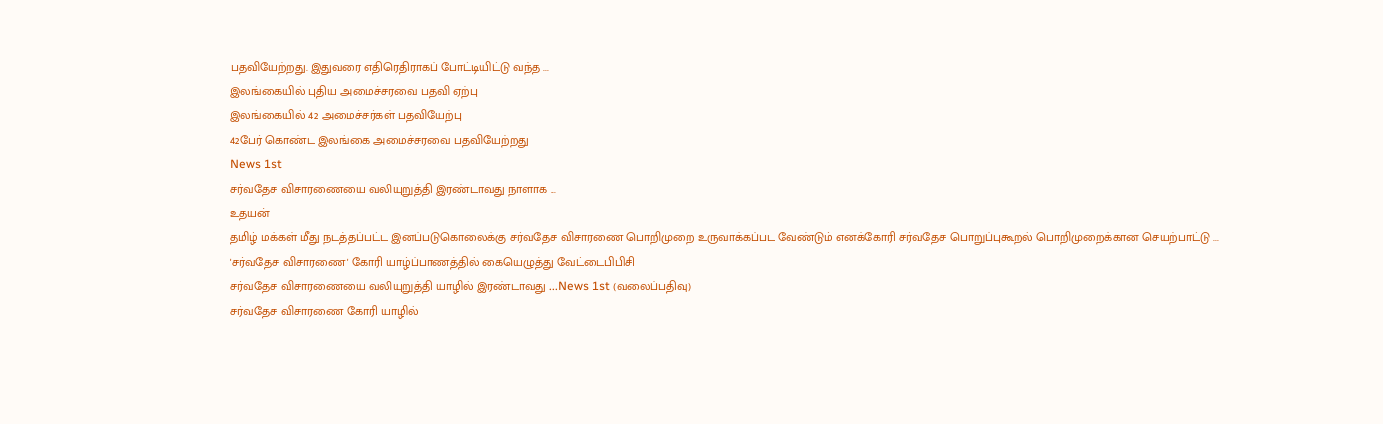பதவியேற்றது. இதுவரை எதிரெதிராகப் போட்டியிட்டு வந்த ...
இலங்கையில் புதிய அமைச்சரவை பதவி ஏற்பு
இலங்கையில் 42 அமைச்சர்கள் பதவியேற்பு
42பேர் கொண்ட இலங்கை அமைச்சரவை பதவியேற்றது
News 1st
சர்வதேச விசாரணையை வலியுறுத்தி இரண்டாவது நாளாக ...
உதயன்
தமிழ் மக்கள் மீது நடத்தப்பட்ட இனப்படுகொலைக்கு சர்வதேச விசாரணை பொறிமுறை உருவாக்கப்பட வேண்டும் எனக்கோரி சர்வதேச பொறுப்புகூறல் பொறிமுறைக்கான செயற்பாட்டு ...
'சர்வதேச விசாரணை' கோரி யாழ்ப்பாணத்தில் கையெழுத்து வேட்டைபிபிசி
சர்வதேச விசாரணையை வலியுறுத்தி யாழில் இரண்டாவது ...News 1st (வலைப்பதிவு)
சர்வதேச விசாரணை கோரி யாழில்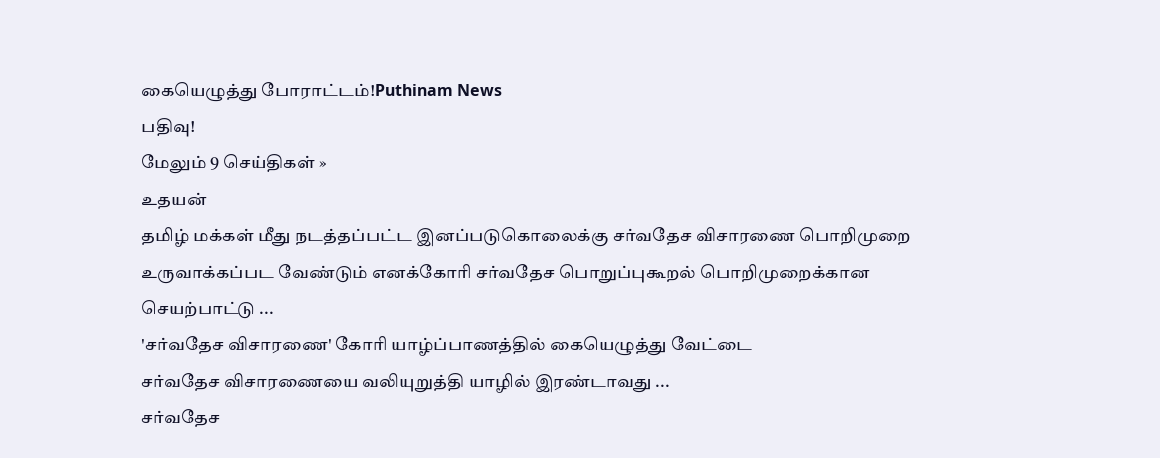கையெழுத்து போராட்டம்!Puthinam News
பதிவு!
மேலும் 9 செய்திகள் »
உதயன்
தமிழ் மக்கள் மீது நடத்தப்பட்ட இனப்படுகொலைக்கு சர்வதேச விசாரணை பொறிமுறை உருவாக்கப்பட வேண்டும் எனக்கோரி சர்வதேச பொறுப்புகூறல் பொறிமுறைக்கான செயற்பாட்டு ...
'சர்வதேச விசாரணை' கோரி யாழ்ப்பாணத்தில் கையெழுத்து வேட்டை
சர்வதேச விசாரணையை வலியுறுத்தி யாழில் இரண்டாவது ...
சர்வதேச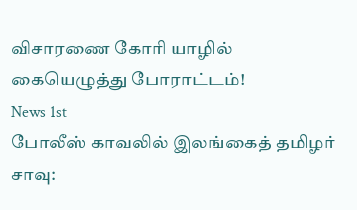விசாரணை கோரி யாழில் கையெழுத்து போராட்டம்!
News 1st
போலீஸ் காவலில் இலங்கைத் தமிழர் சாவு: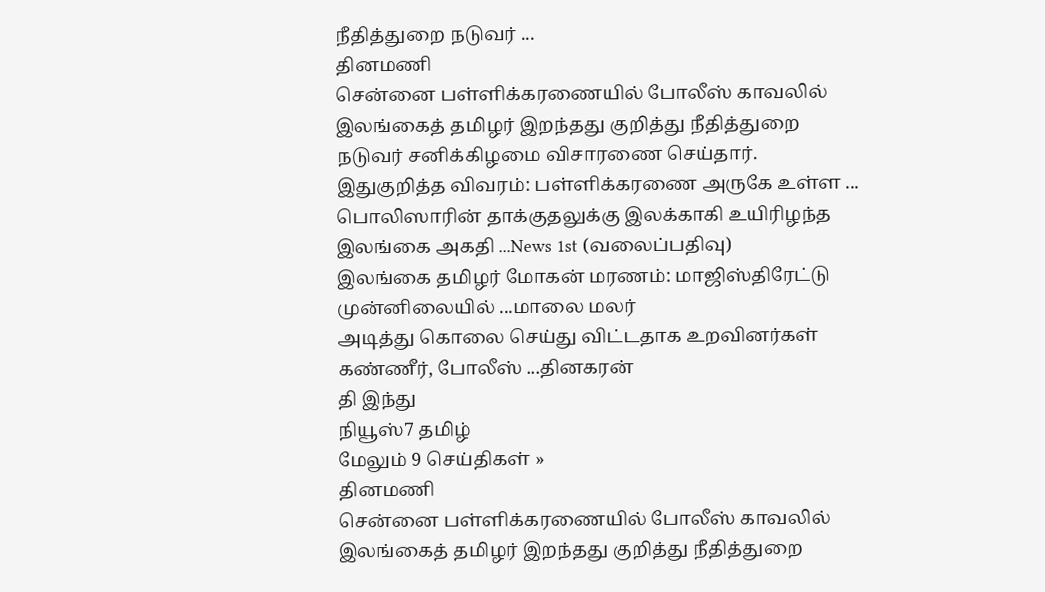நீதித்துறை நடுவர் ...
தினமணி
சென்னை பள்ளிக்கரணையில் போலீஸ் காவலில் இலங்கைத் தமிழர் இறந்தது குறித்து நீதித்துறை நடுவர் சனிக்கிழமை விசாரணை செய்தார். இதுகுறித்த விவரம்: பள்ளிக்கரணை அருகே உள்ள ...
பொலிஸாரின் தாக்குதலுக்கு இலக்காகி உயிரிழந்த இலங்கை அகதி ...News 1st (வலைப்பதிவு)
இலங்கை தமிழர் மோகன் மரணம்: மாஜிஸ்திரேட்டு முன்னிலையில் ...மாலை மலர்
அடித்து கொலை செய்து விட்டதாக உறவினர்கள் கண்ணீர், போலீஸ் ...தினகரன்
தி இந்து
நியூஸ்7 தமிழ்
மேலும் 9 செய்திகள் »
தினமணி
சென்னை பள்ளிக்கரணையில் போலீஸ் காவலில் இலங்கைத் தமிழர் இறந்தது குறித்து நீதித்துறை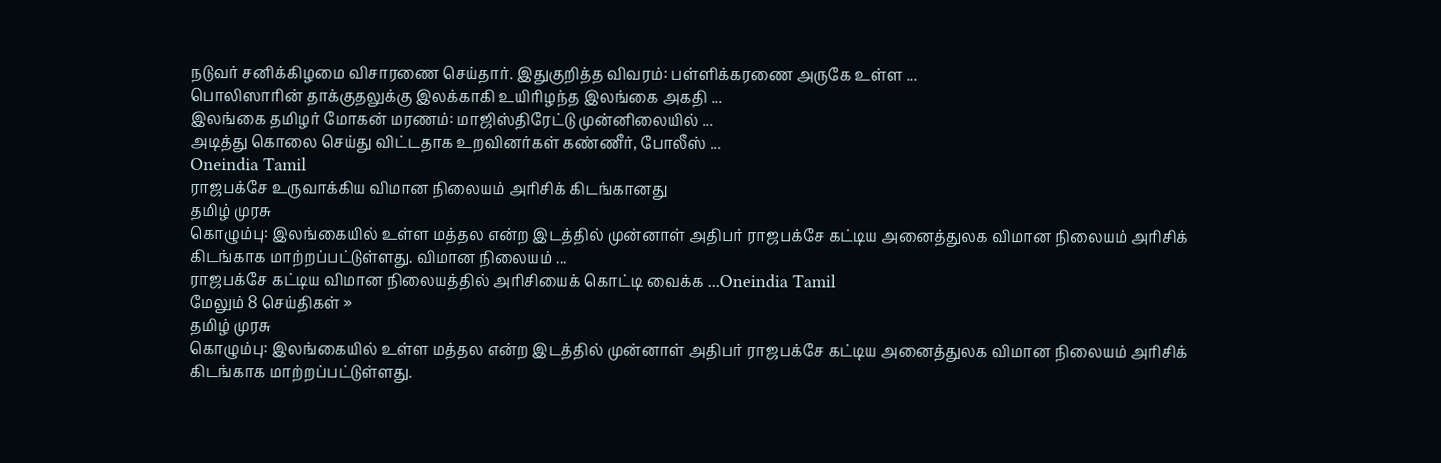நடுவர் சனிக்கிழமை விசாரணை செய்தார். இதுகுறித்த விவரம்: பள்ளிக்கரணை அருகே உள்ள ...
பொலிஸாரின் தாக்குதலுக்கு இலக்காகி உயிரிழந்த இலங்கை அகதி ...
இலங்கை தமிழர் மோகன் மரணம்: மாஜிஸ்திரேட்டு முன்னிலையில் ...
அடித்து கொலை செய்து விட்டதாக உறவினர்கள் கண்ணீர், போலீஸ் ...
Oneindia Tamil
ராஜபக்சே உருவாக்கிய விமான நிலையம் அரிசிக் கிடங்கானது
தமிழ் முரசு
கொழும்பு: இலங்கையில் உள்ள மத்தல என்ற இடத்தில் முன்னாள் அதிபர் ராஜபக்சே கட்டிய அனைத்துலக விமான நிலையம் அரிசிக் கிடங்காக மாற்றப்பட்டுள்ளது. விமான நிலையம் ...
ராஜபக்சே கட்டிய விமான நிலையத்தில் அரிசியைக் கொட்டி வைக்க ...Oneindia Tamil
மேலும் 8 செய்திகள் »
தமிழ் முரசு
கொழும்பு: இலங்கையில் உள்ள மத்தல என்ற இடத்தில் முன்னாள் அதிபர் ராஜபக்சே கட்டிய அனைத்துலக விமான நிலையம் அரிசிக் கிடங்காக மாற்றப்பட்டுள்ளது.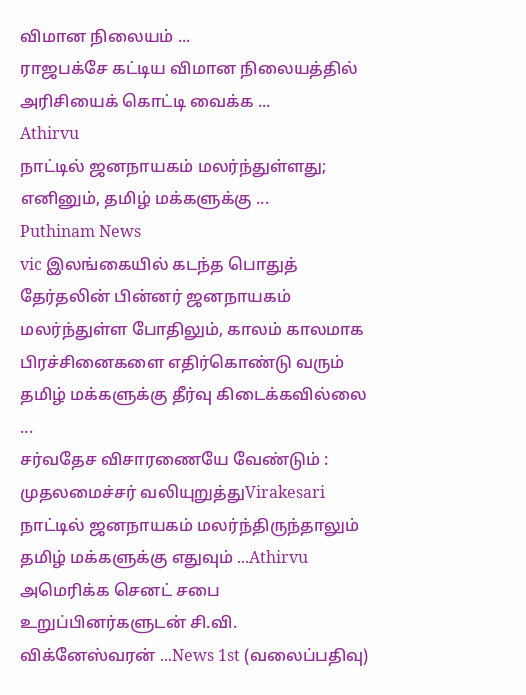விமான நிலையம் ...
ராஜபக்சே கட்டிய விமான நிலையத்தில் அரிசியைக் கொட்டி வைக்க ...
Athirvu
நாட்டில் ஜனநாயகம் மலர்ந்துள்ளது; எனினும், தமிழ் மக்களுக்கு ...
Puthinam News
vic இலங்கையில் கடந்த பொதுத் தேர்தலின் பின்னர் ஜனநாயகம் மலர்ந்துள்ள போதிலும், காலம் காலமாக பிரச்சினைகளை எதிர்கொண்டு வரும் தமிழ் மக்களுக்கு தீர்வு கிடைக்கவில்லை ...
சர்வதேச விசாரணையே வேண்டும் : முதலமைச்சர் வலியுறுத்துVirakesari
நாட்டில் ஜனநாயகம் மலர்ந்திருந்தாலும் தமிழ் மக்களுக்கு எதுவும் ...Athirvu
அமெரிக்க செனட் சபை உறுப்பினர்களுடன் சி.வி. விக்னேஸ்வரன் ...News 1st (வலைப்பதிவு)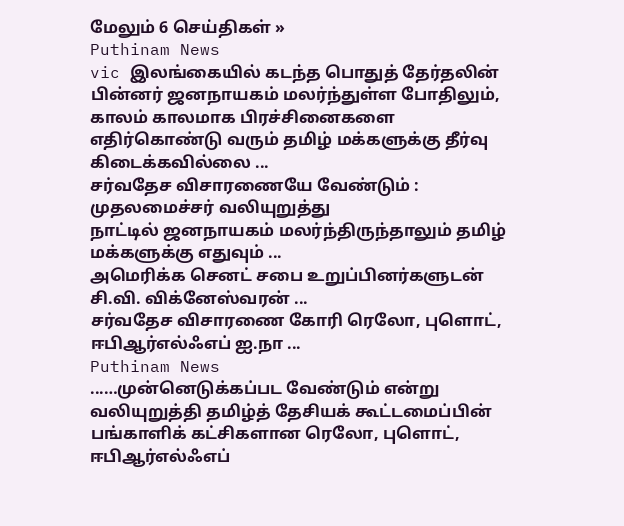மேலும் 6 செய்திகள் »
Puthinam News
vic இலங்கையில் கடந்த பொதுத் தேர்தலின் பின்னர் ஜனநாயகம் மலர்ந்துள்ள போதிலும், காலம் காலமாக பிரச்சினைகளை எதிர்கொண்டு வரும் தமிழ் மக்களுக்கு தீர்வு கிடைக்கவில்லை ...
சர்வதேச விசாரணையே வேண்டும் : முதலமைச்சர் வலியுறுத்து
நாட்டில் ஜனநாயகம் மலர்ந்திருந்தாலும் தமிழ் மக்களுக்கு எதுவும் ...
அமெரிக்க செனட் சபை உறுப்பினர்களுடன் சி.வி. விக்னேஸ்வரன் ...
சர்வதேச விசாரணை கோரி ரெலோ, புளொட், ஈபிஆர்எல்ஃஎப் ஐ.நா ...
Puthinam News
...…முன்னெடுக்கப்பட வேண்டும் என்று வலியுறுத்தி தமிழ்த் தேசியக் கூட்டமைப்பின் பங்காளிக் கட்சிகளான ரெலோ, புளொட், ஈபிஆர்எல்ஃஎப்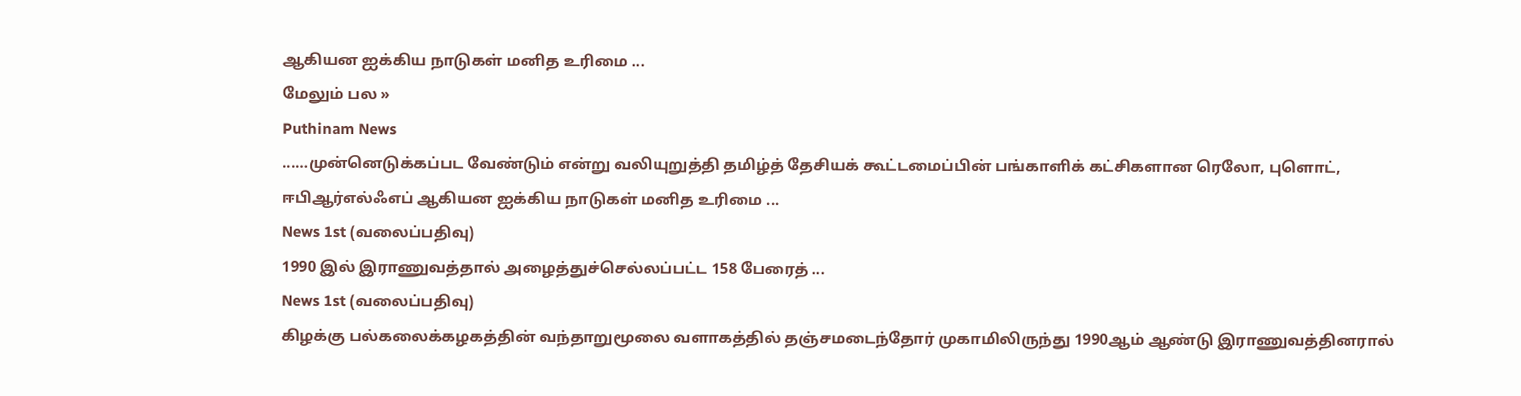ஆகியன ஐக்கிய நாடுகள் மனித உரிமை ...
மேலும் பல »
Puthinam News
...…முன்னெடுக்கப்பட வேண்டும் என்று வலியுறுத்தி தமிழ்த் தேசியக் கூட்டமைப்பின் பங்காளிக் கட்சிகளான ரெலோ, புளொட், ஈபிஆர்எல்ஃஎப் ஆகியன ஐக்கிய நாடுகள் மனித உரிமை ...
News 1st (வலைப்பதிவு)
1990 இல் இராணுவத்தால் அழைத்துச்செல்லப்பட்ட 158 பேரைத் ...
News 1st (வலைப்பதிவு)
கிழக்கு பல்கலைக்கழகத்தின் வந்தாறுமூலை வளாகத்தில் தஞ்சமடைந்தோர் முகாமிலிருந்து 1990ஆம் ஆண்டு இராணுவத்தினரால்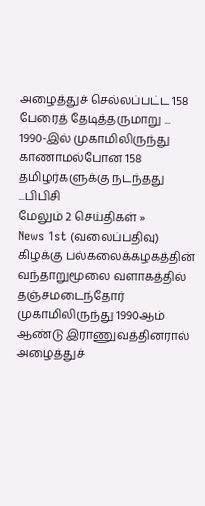அழைத்துச் செல்லப்பட்ட 158 பேரைத் தேடித்தருமாறு ...
1990-இல் முகாமிலிருந்து காணாமல்போன 158 தமிழர்களுக்கு நடந்தது ...பிபிசி
மேலும் 2 செய்திகள் »
News 1st (வலைப்பதிவு)
கிழக்கு பல்கலைக்கழகத்தின் வந்தாறுமூலை வளாகத்தில் தஞ்சமடைந்தோர் முகாமிலிருந்து 1990ஆம் ஆண்டு இராணுவத்தினரால் அழைத்துச்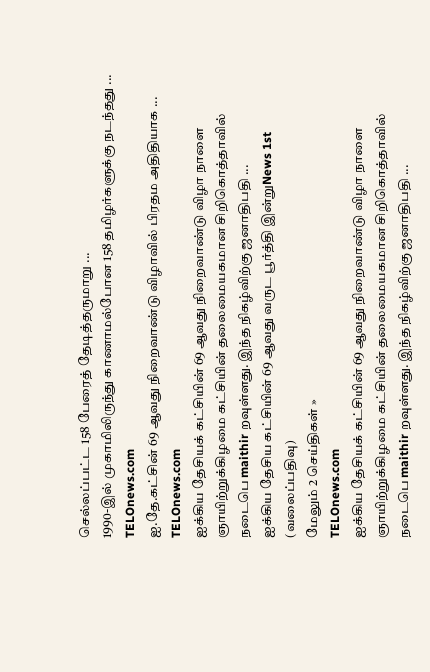செல்லப்பட்ட 158 பேரைத் தேடித்தருமாறு ...
1990-இல் முகாமிலிருந்து காணாமல்போன 158 தமிழர்களுக்கு நடந்தது ...
TELOnews.com
ஐ.தே.கட்சின் 69 ஆவது நிறைவாண்டு விழாவில் பிரதம அதிதியாக ...
TELOnews.com
ஐக்கிய தேசியக் கட்சியின் 69 ஆவது நிறைவாண்டு விழா நாளை ஞாயிற்றுக்கிழமை கட்சியின் தலைமையகமான சிறிகொத்தாவில் நடைபெ maithir றவுள்ளது. இந்த நிகழ்விற்கு ஜனாதிபதி ...
ஐக்கிய தேசிய கட்சியின் 69 ஆவது வருட பூர்த்தி இன்றுNews 1st (வலைப்பதிவு)
மேலும் 2 செய்திகள் »
TELOnews.com
ஐக்கிய தேசியக் கட்சியின் 69 ஆவது நிறைவாண்டு விழா நாளை ஞாயிற்றுக்கிழமை கட்சியின் தலைமையகமான சிறிகொத்தாவில் நடைபெ maithir றவுள்ளது. இந்த நிகழ்விற்கு ஜனாதிபதி ...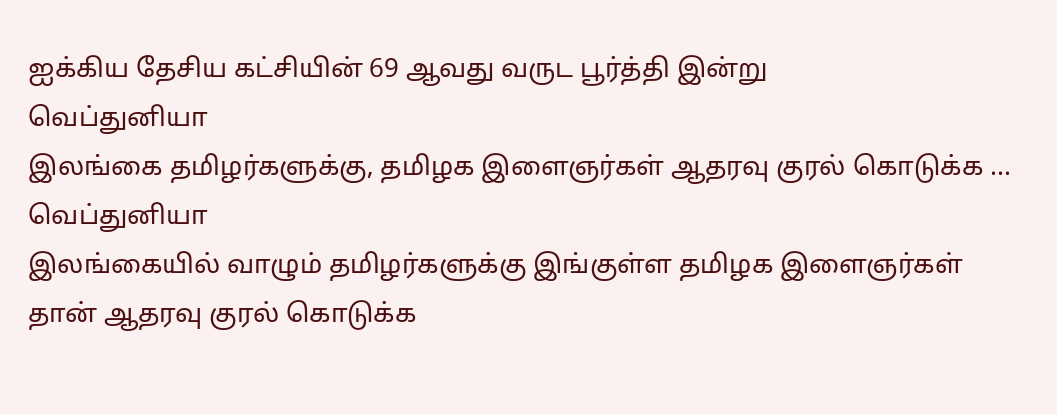ஐக்கிய தேசிய கட்சியின் 69 ஆவது வருட பூர்த்தி இன்று
வெப்துனியா
இலங்கை தமிழர்களுக்கு, தமிழக இளைஞர்கள் ஆதரவு குரல் கொடுக்க ...
வெப்துனியா
இலங்கையில் வாழும் தமிழர்களுக்கு இங்குள்ள தமிழக இளைஞர்கள் தான் ஆதரவு குரல் கொடுக்க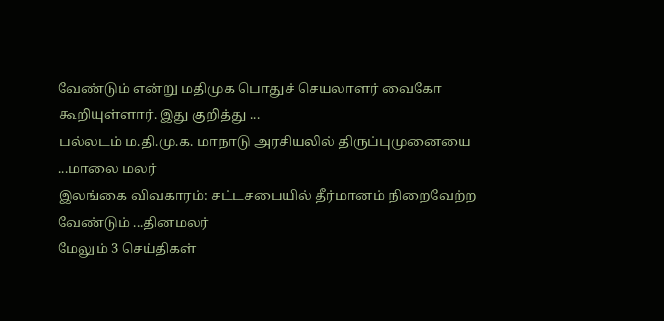வேண்டும் என்று மதிமுக பொதுச் செயலாளர் வைகோ கூறியுள்ளார். இது குறித்து ...
பல்லடம் ம.தி.மு.க. மாநாடு அரசியலில் திருப்புமுனையை ...மாலை மலர்
இலங்கை விவகாரம்: சட்டசபையில் தீர்மானம் நிறைவேற்ற வேண்டும் ...தினமலர்
மேலும் 3 செய்திகள்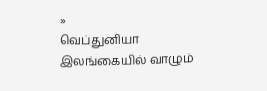»
வெப்துனியா
இலங்கையில் வாழும்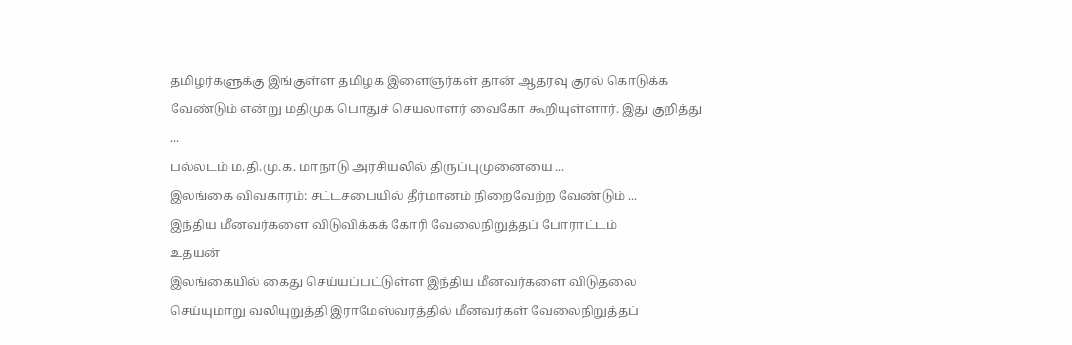தமிழர்களுக்கு இங்குள்ள தமிழக இளைஞர்கள் தான் ஆதரவு குரல் கொடுக்க வேண்டும் என்று மதிமுக பொதுச் செயலாளர் வைகோ கூறியுள்ளார். இது குறித்து ...
பல்லடம் ம.தி.மு.க. மாநாடு அரசியலில் திருப்புமுனையை ...
இலங்கை விவகாரம்: சட்டசபையில் தீர்மானம் நிறைவேற்ற வேண்டும் ...
இந்திய மீனவர்களை விடுவிக்கக் கோரி வேலைநிறுத்தப் போராட்டம்
உதயன்
இலங்கையில் கைது செய்யப்பட்டுள்ள இந்திய மீனவர்களை விடுதலை செய்யுமாறு வலியுறுத்தி இராமேஸ்வரத்தில் மீனவர்கள் வேலைநிறுத்தப்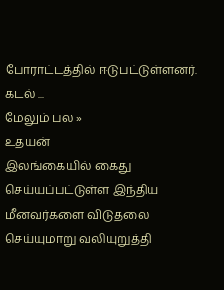போராட்டத்தில் ஈடுபட்டுள்ளனர். கடல் ...
மேலும் பல »
உதயன்
இலங்கையில் கைது செய்யப்பட்டுள்ள இந்திய மீனவர்களை விடுதலை செய்யுமாறு வலியுறுத்தி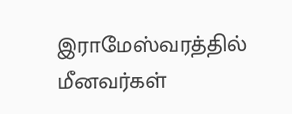இராமேஸ்வரத்தில் மீனவர்கள்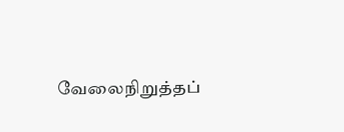வேலைநிறுத்தப்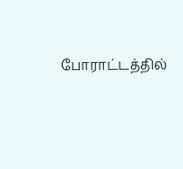போராட்டத்தில்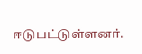ஈடுபட்டுள்ளனர்.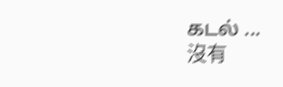கடல் ...
沒有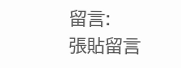留言:
張貼留言